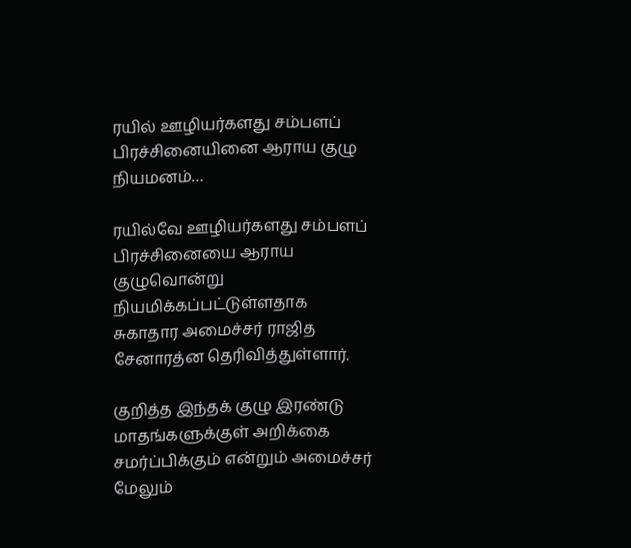ரயில் ஊழியர்களது சம்பளப் பிரச்சினையினை ஆராய குழு நியமனம்…

ரயில்வே ஊழியர்களது சம்பளப் பிரச்சினையை ஆராய குழுவொன்று நியமிக்கப்பட்டுள்ளதாக சுகாதார அமைச்சர் ராஜித சேனாரத்ன தெரிவித்துள்ளார்.

குறித்த இந்தக் குழு இரண்டு மாதங்களுக்குள் அறிக்கை சமர்ப்பிக்கும் என்றும் அமைச்சர் மேலும்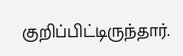குறிப்பிட்டிருந்தார்.